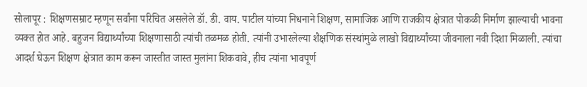सोलापूर : शिक्षणसम्राट म्हणून सर्वांना परिचित असलेले डॉ. डी. वाय. पाटील यांच्या निधनाने शिक्षण, सामाजिक आणि राजकीय क्षेत्रात पोकळी निर्माण झाल्याची भावना व्यक्त होत आहे. बहुजन विद्यार्थ्यांच्या शिक्षणासाठी त्यांची तळमळ होती. त्यांनी उभारलेल्या शैक्षणिक संस्थांमुळे लाखो विद्यार्थ्यांच्या जीवनाला नवी दिशा मिळाली. त्यांचा आदर्श घेऊन शिक्षण क्षेत्रात काम करून जास्तीत जास्त मुलांना शिकवावे, हीच त्यांना भावपूर्ण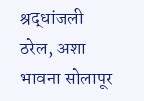श्रद्धांजली ठरेल, अशा भावना सोलापूर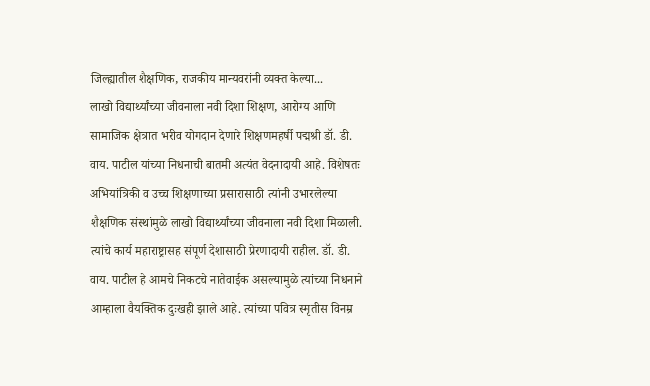जिल्ह्यातील शैक्षणिक, राजकीय मान्यवरांनी व्यक्त केल्या...
लाखो विद्यार्थ्यांच्या जीवनाला नवी दिशा शिक्षण, आरोग्य आणि सामाजिक क्षेत्रात भरीव योगदान देणारे शिक्षणमहर्षी पद्मश्री डॉ. डी. वाय. पाटील यांच्या निधनाची बातमी अत्यंत वेदनादायी आहे. विशेषतः अभियांत्रिकी व उच्च शिक्षणाच्या प्रसारासाठी त्यांनी उभारलेल्या शैक्षणिक संस्थांमुळे लाखो विद्यार्थ्यांच्या जीवनाला नवी दिशा मिळाली. त्यांचे कार्य महाराष्ट्रासह संपूर्ण देशासाठी प्रेरणादायी राहील. डॉ. डी. वाय. पाटील हे आमचे निकटचे नातेवाईक असल्यामुळे त्यांच्या निधनाने आम्हाला वैयक्तिक दुःखही झाले आहे. त्यांच्या पवित्र स्मृतीस विनम्र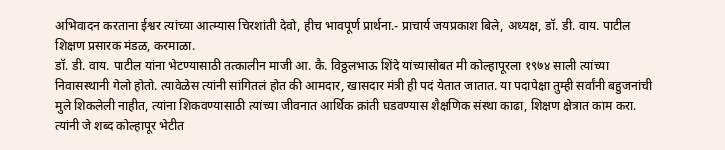अभिवादन करताना ईश्वर त्यांच्या आत्म्यास चिरशांती देवो, हीच भावपूर्ण प्रार्थना.- प्राचार्य जयप्रकाश बिले, अध्यक्ष, डॉ. डी. वाय. पाटील शिक्षण प्रसारक मंडळ, करमाळा.
डॉ. डी. वाय. पाटील यांना भेटण्यासाठी तत्कालीन माजी आ. कै. विठ्ठलभाऊ शिंदे यांच्यासोबत मी कोल्हापूरला १९७४ साली त्यांच्या निवासस्थानी गेलो होतो. त्यावेळेस त्यांनी सांगितलं होत की आमदार, खासदार मंत्री ही पदं येतात जातात. या पदापेक्षा तुम्ही सर्वांनी बहुजनांची मुले शिकलेली नाहीत, त्यांना शिकवण्यासाठी त्यांच्या जीवनात आर्थिक क्रांती घडवण्यास शैक्षणिक संस्था काढा, शिक्षण क्षेत्रात काम करा. त्यांनी जे शब्द कोल्हापूर भेटीत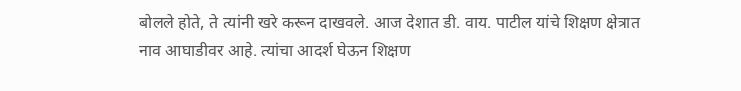बोलले होते, ते त्यांनी खरे करून दाखवले. आज देशात डी. वाय. पाटील यांचे शिक्षण क्षेत्रात नाव आघाडीवर आहे. त्यांचा आदर्श घेऊन शिक्षण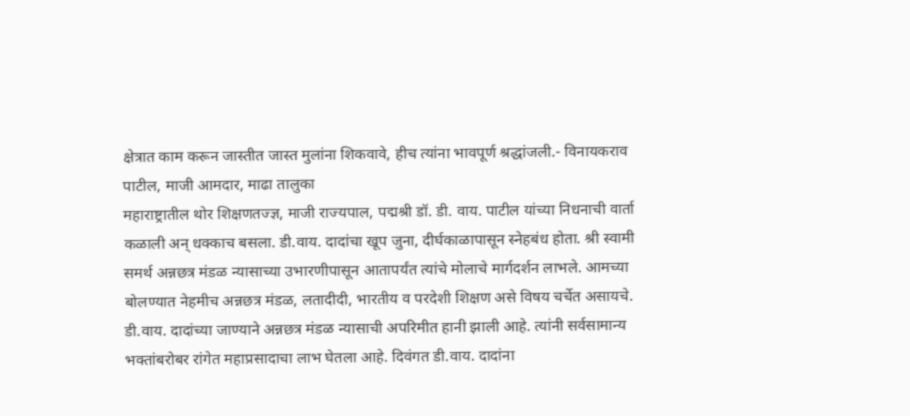क्षेत्रात काम करून जास्तीत जास्त मुलांना शिकवावे, हीच त्यांना भावपूर्ण श्रद्धांजली.- विनायकराव पाटील, माजी आमदार, माढा तालुका
महाराष्ट्रातील थोर शिक्षणतज्ज्ञ, माजी राज्यपाल, पद्मश्री डॉ. डी. वाय. पाटील यांच्या निधनाची वार्ता कळाली अन् धक्काच बसला. डी.वाय. दादांचा खूप जुना, दीर्घकाळापासून स्नेहबंध होता. श्री स्वामी समर्थ अन्नछत्र मंडळ न्यासाच्या उभारणीपासून आतापर्यंत त्यांचे मोलाचे मार्गदर्शन लाभले. आमच्या बोलण्यात नेहमीच अन्नछत्र मंडळ, लतादीदी, भारतीय व परदेशी शिक्षण असे विषय चर्चेत असायचे. डी.वाय. दादांच्या जाण्याने अन्नछत्र मंडळ न्यासाची अपरिमीत हानी झाली आहे. त्यांनी सर्वसामान्य भक्तांबरोबर रांगेत महाप्रसादाचा लाभ घेतला आहे. दिवंगत डी.वाय. दादांना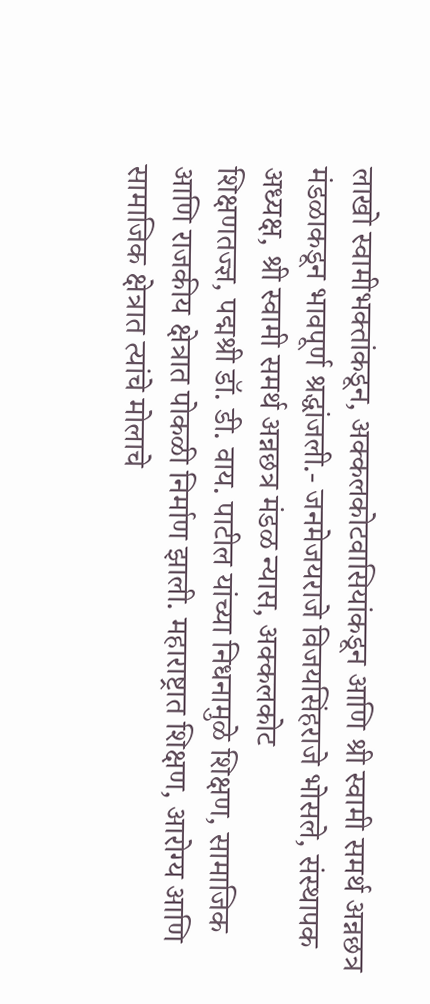लाखो स्वामीभक्तांकडून, अक्कलकोटवासियांकडून आणि श्री स्वामी समर्थ अन्नछत्र मंडळाकडून भावपूर्ण श्रद्धांजली.- जनमेजयराजे विजयसिंहराजे भोसले, संस्थापक अध्यक्ष, श्री स्वामी समर्थ अन्नछत्र मंडळ न्यास, अक्कलकोट
शिक्षणतज्ज्ञ, पद्मश्री डॉ. डी. वाय. पाटील यांच्या निधनामुळे शिक्षण, सामाजिक आणि राजकीय क्षेत्रात पोकळी निर्माण झाली. महाराष्ट्रात शिक्षण, आरोग्य आणि सामाजिक क्षेत्रात त्यांचे मोलाचे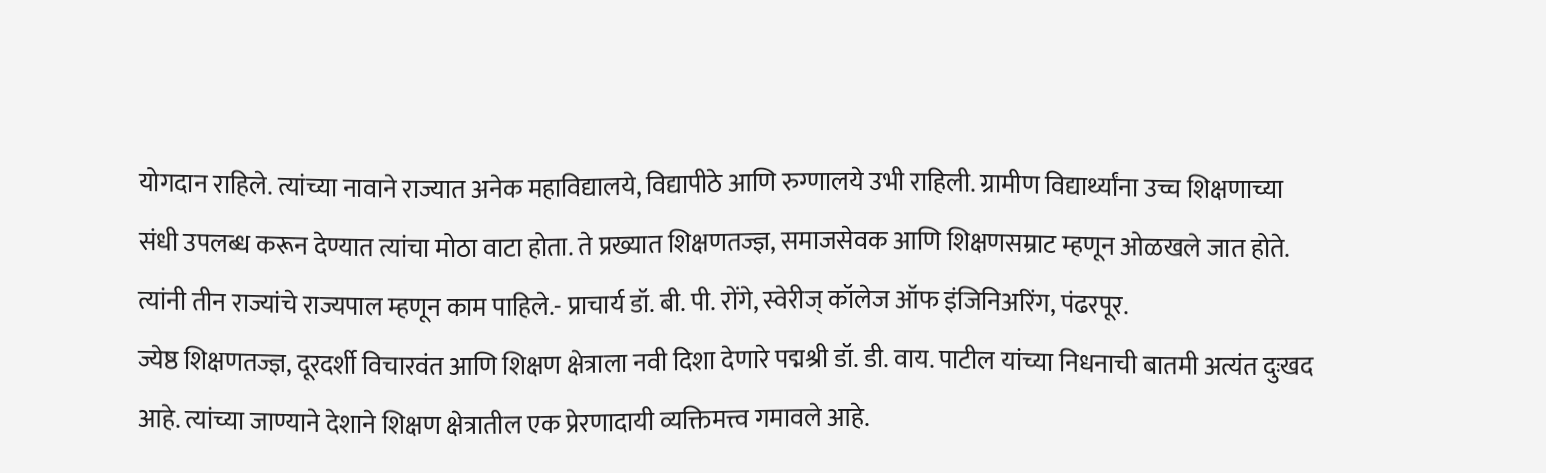योगदान राहिले. त्यांच्या नावाने राज्यात अनेक महाविद्यालये, विद्यापीठे आणि रुग्णालये उभी राहिली. ग्रामीण विद्यार्थ्यांना उच्च शिक्षणाच्या संधी उपलब्ध करून देण्यात त्यांचा मोठा वाटा होता. ते प्रख्यात शिक्षणतज्ज्ञ, समाजसेवक आणि शिक्षणसम्राट म्हणून ओळखले जात होते. त्यांनी तीन राज्यांचे राज्यपाल म्हणून काम पाहिले.- प्राचार्य डॉ. बी. पी. रोंगे, स्वेरीज् कॉलेज ऑफ इंजिनिअरिंग, पंढरपूर.
ज्येष्ठ शिक्षणतज्ज्ञ, दूरदर्शी विचारवंत आणि शिक्षण क्षेत्राला नवी दिशा देणारे पद्मश्री डॉ. डी. वाय. पाटील यांच्या निधनाची बातमी अत्यंत दुःखद आहे. त्यांच्या जाण्याने देशाने शिक्षण क्षेत्रातील एक प्रेरणादायी व्यक्तिमत्त्व गमावले आहे.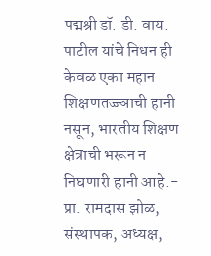पद्मश्री डॉ. डी. वाय. पाटील यांचे निधन ही केवळ एका महान शिक्षणतज्ज्ञाची हानी नसून, भारतीय शिक्षण क्षेत्राची भरून न निघणारी हानी आहे.- प्रा. रामदास झोळ, संस्थापक, अध्यक्ष,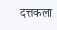दत्तकला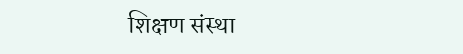शिक्षण संस्था